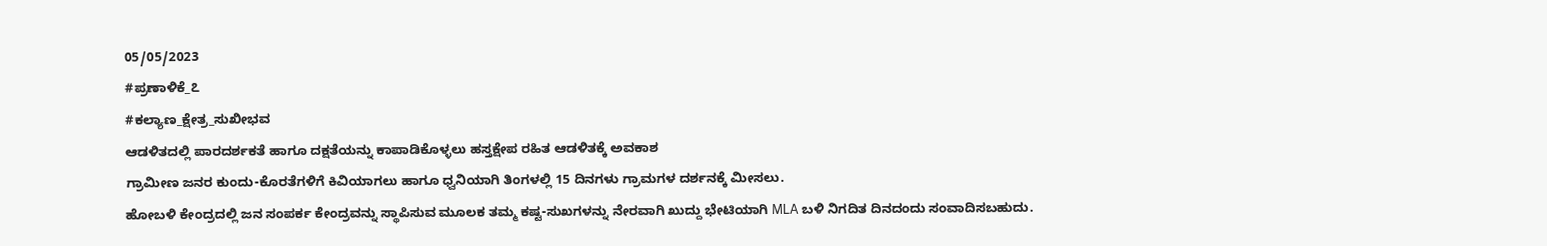05/05/2023
#ಪ್ರಣಾಳಿಕೆ_೭
#ಕಲ್ಯಾಣ_ಕ್ಷೇತ್ರ_ಸುಖೀಭವ
ಆಡಳಿತದಲ್ಲಿ ಪಾರದರ್ಶಕತೆ ಹಾಗೂ ದಕ್ಷತೆಯನ್ನು ಕಾಪಾಡಿಕೊಳ್ಳಲು ಹಸ್ತಕ್ಷೇಪ ರಹಿತ ಆಡಳಿತಕ್ಕೆ ಅವಕಾಶ
ಗ್ರಾಮೀಣ ಜನರ ಕುಂದು-ಕೊರತೆಗಳಿಗೆ ಕಿವಿಯಾಗಲು ಹಾಗೂ ಧ್ವನಿಯಾಗಿ ತಿಂಗಳಲ್ಲಿ 15 ದಿನಗಳು ಗ್ರಾಮಗಳ ದರ್ಶನಕ್ಕೆ ಮೀಸಲು.
ಹೋಬಳಿ ಕೇಂದ್ರದಲ್ಲಿ ಜನ ಸಂಪರ್ಕ ಕೇಂದ್ರವನ್ನು ಸ್ಥಾಪಿಸುವ ಮೂಲಕ ತಮ್ಮ ಕಷ್ಟ-ಸುಖಗಳನ್ನು ನೇರವಾಗಿ ಖುದ್ದು ಭೇಟಿಯಾಗಿ MLA ಬಳಿ ನಿಗದಿತ ದಿನದಂದು ಸಂವಾದಿಸಬಹುದು.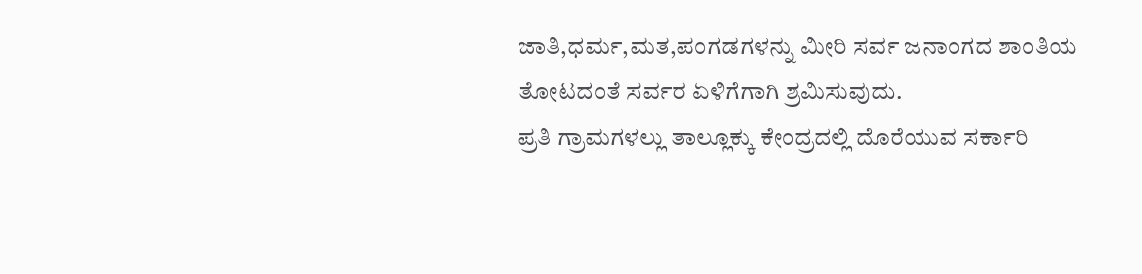ಜಾತಿ,ಧರ್ಮ,ಮತ,ಪಂಗಡಗಳನ್ನು ಮೀರಿ ಸರ್ವ ಜನಾಂಗದ ಶಾಂತಿಯ ತೋಟದಂತೆ ಸರ್ವರ ಏಳಿಗೆಗಾಗಿ ಶ್ರಮಿಸುವುದು.
ಪ್ರತಿ ಗ್ರಾಮಗಳಲ್ಲು ತಾಲ್ಲೂಕ್ಕು ಕೇಂದ್ರದಲ್ಲಿ ದೊರೆಯುವ ಸರ್ಕಾರಿ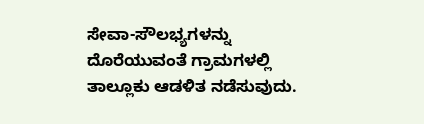ಸೇವಾ-ಸೌಲಭ್ಯಗಳನ್ನು ದೊರೆಯುವಂತೆ ಗ್ರಾಮಗಳಲ್ಲಿ ತಾಲ್ಲೂಕು ಆಡಳಿತ ನಡೆಸುವುದು.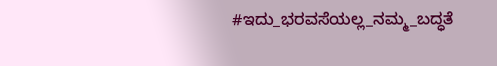#ಇದು_ಭರವಸೆಯಲ್ಲ_ನಮ್ಮ_ಬದ್ಧತೆ